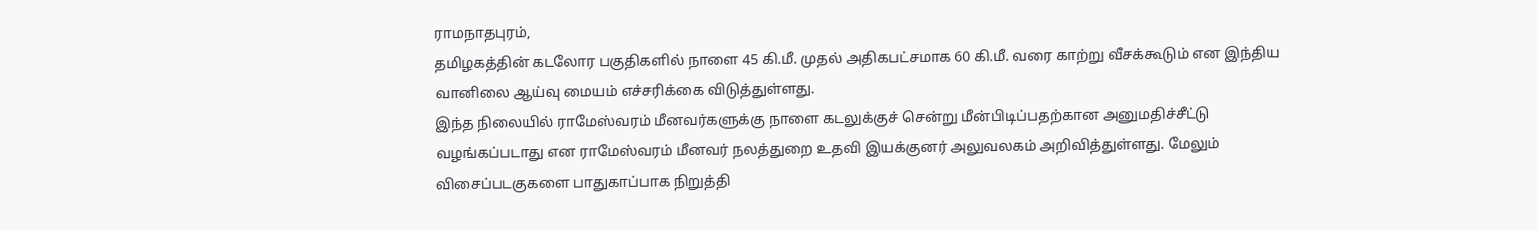ராமநாதபுரம்,
தமிழகத்தின் கடலோர பகுதிகளில் நாளை 45 கி.மீ. முதல் அதிகபட்சமாக 60 கி.மீ. வரை காற்று வீசக்கூடும் என இந்திய வானிலை ஆய்வு மையம் எச்சரிக்கை விடுத்துள்ளது.
இந்த நிலையில் ராமேஸ்வரம் மீனவர்களுக்கு நாளை கடலுக்குச் சென்று மீன்பிடிப்பதற்கான அனுமதிச்சீட்டு வழங்கப்படாது என ராமேஸ்வரம் மீனவர் நலத்துறை உதவி இயக்குனர் அலுவலகம் அறிவித்துள்ளது. மேலும் விசைப்படகுகளை பாதுகாப்பாக நிறுத்தி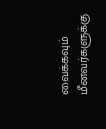வைக்கவும் மீனவர்களுக்கு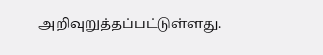அறிவுறுத்தப்பட்டுள்ளது.